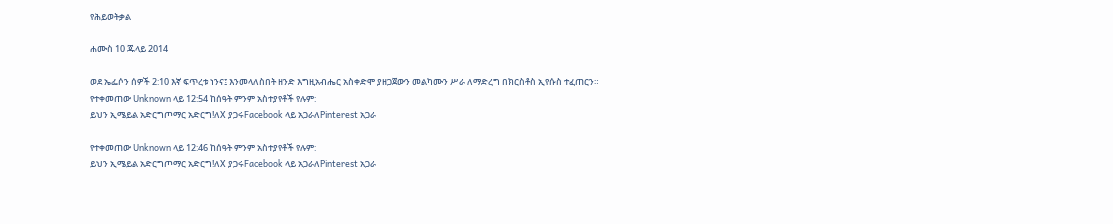የሕይወትቃል

ሐሙስ 10 ጁላይ 2014

ወደ ኤፌሶን ሰዎች 2:10 እኛ ፍጥረቱ ነንና፤ እንመላለስበት ዘንድ እግዚአብሔር አስቀድሞ ያዘጋጀውን መልካሙን ሥራ ለማድረግ በክርስቶስ ኢየሱስ ተፈጠርን።
የተቀመጠው Unknown ላይ 12:54 ከሰዓት ምንም አስተያየቶች የሉም:
ይህን ኢሜይል አድርግጦማር አድርግ!ለX ያጋሩFacebook ላይ አጋራለPinterest አጋራ

የተቀመጠው Unknown ላይ 12:46 ከሰዓት ምንም አስተያየቶች የሉም:
ይህን ኢሜይል አድርግጦማር አድርግ!ለX ያጋሩFacebook ላይ አጋራለPinterest አጋራ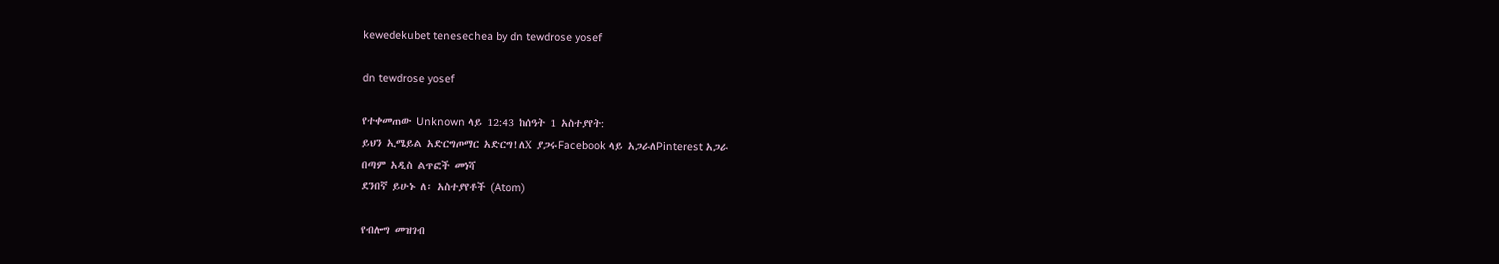kewedekubet tenesechea by dn tewdrose yosef

dn tewdrose yosef

የተቀመጠው Unknown ላይ 12:43 ከሰዓት 1 አስተያየት:
ይህን ኢሜይል አድርግጦማር አድርግ!ለX ያጋሩFacebook ላይ አጋራለPinterest አጋራ
በጣም አዲስ ልጥፎች መነሻ
ደንበኛ ይሁኑ ለ፡ አስተያየቶች (Atom)

የብሎግ መዝገብ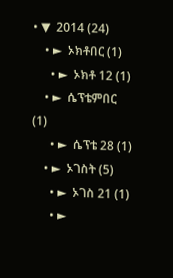• ▼  2014 (24)
    • ►  ኦክቶበር (1)
      • ►  ኦክቶ 12 (1)
    • ►  ሴፕቴምበር (1)
      • ►  ሴፕቴ 28 (1)
    • ►  ኦገስት (5)
      • ►  ኦገስ 21 (1)
      • ►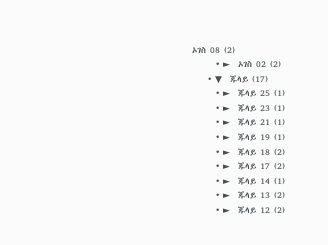ኦገስ 08 (2)
      • ►  ኦገስ 02 (2)
    • ▼  ጁላይ (17)
      • ►  ጁላይ 25 (1)
      • ►  ጁላይ 23 (1)
      • ►  ጁላይ 21 (1)
      • ►  ጁላይ 19 (1)
      • ►  ጁላይ 18 (2)
      • ►  ጁላይ 17 (2)
      • ►  ጁላይ 14 (1)
      • ►  ጁላይ 13 (2)
      • ►  ጁላይ 12 (2)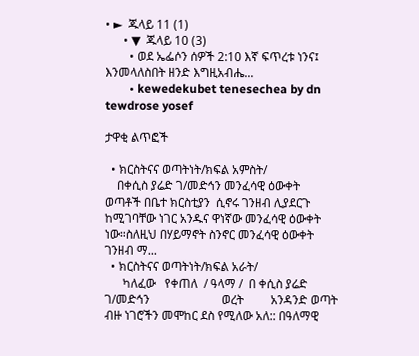• ►  ጁላይ 11 (1)
      • ▼  ጁላይ 10 (3)
        • ወደ ኤፌሶን ሰዎች 2:10 እኛ ፍጥረቱ ነንና፤ እንመላለስበት ዘንድ እግዚአብሔ...
        • kewedekubet tenesechea by dn tewdrose yosef

ታዋቂ ልጥፎች

  • ክርስትናና ወጣትነት/ክፍል አምስት/
    በቀሲስ ያሬድ ገ/መድኅን መንፈሳዊ ዕውቀት   ወጣቶች በቤተ ክርስቲያን  ሲኖሩ ገንዘብ ሊያደርጉ ከሚገባቸው ነገር አንዱና ዋነኛው መንፈሳዊ ዕውቀት ነው።ስለዚህ በሃይማኖት ስንኖር መንፈሳዊ ዕውቀት ገንዘብ ማ...
  • ክርስትናና ወጣትነት/ክፍል አራት/
      ካለፈው   የቀጠለ  / ዓላማ /  በ ቀሲስ ያሬድ ገ/መድኅን                        ወረት         አንዳንድ ወጣት ብዙ ነገሮችን መሞከር ደስ የሚለው አለ:: በዓለማዊ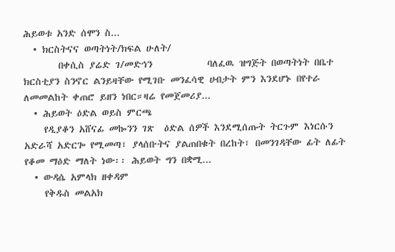ሕይወቱ አንድ ሰሞን ስ...
  • ክርስትናና ወጣትነት/ክፍል ሁለት/
       በቀሲስ ያሬድ ገ/መድኅን           ባለፈዉ ዝግጅት በወጣትነት በቤተ ክርስቲያን ስንኖር ልንይዛቸው የሚገቡ መንፈሳዊ ሀብታት ምን እንደሆኑ በየተራ ለመመልከት ቀጠሮ ይዘን ነበር።ዛሬ የመጀመሪያ...
  • ሕይወት ዕድል ወይስ ምርጫ
    የዲያቆን አሸናፊ መኰንን ገጽ  ዕድል ሰዎች እንደሚሰጡት ትርጉም እነርሱን አድራሻ አድርጐ የሚመጣ፣ ያላሰቡትና ያልጠበቁት በረከት፣ በመንገዳቸው ፊት ለፊት የቆመ ማዕድ ማለት ነው፡፡ ሕይወት ግን በቋሚ...
  • ውዳሴ አምላክ ዘቀዳም
    የቅዱስ መልአክ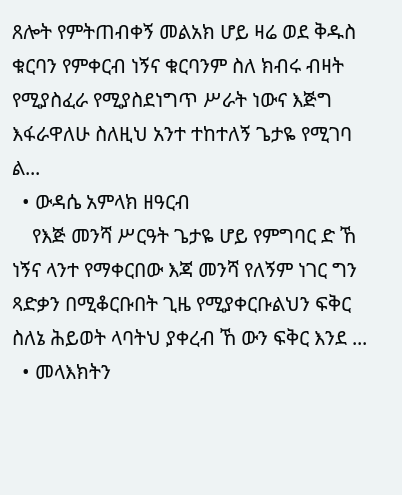ጸሎት የምትጠብቀኝ መልአክ ሆይ ዛሬ ወደ ቅዱስ ቁርባን የምቀርብ ነኝና ቁርባንም ስለ ክብሩ ብዛት የሚያስፈራ የሚያስደነግጥ ሥራት ነውና እጅግ እፋራዋለሁ ስለዚህ አንተ ተከተለኝ ጌታዬ የሚገባ ል...
  • ውዳሴ አምላክ ዘዓርብ
    የእጅ መንሻ ሥርዓት ጌታዬ ሆይ የምግባር ድ ኸ ነኝና ላንተ የማቀርበው እጃ መንሻ የለኝም ነገር ግን ጻድቃን በሚቆርቡበት ጊዜ የሚያቀርቡልህን ፍቅር ስለኔ ሕይወት ላባትህ ያቀረብ ኸ ውን ፍቅር እንደ ...
  • መላእክትን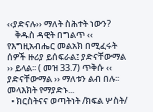‹‹ያድናሉ›› ማለት ስሕተት ነውን?
    ቅዱስ ዳዊት በግልጥ ‹‹ የእግዚአብሔር መልአክ በሚፈሩት ሰዎች ዙሪያ ይሰፍራል፤ ያድናቸውማል ›› ይላል፡፡ ( መዝ 33.7) ጥቅሱ ‹‹ ያድናቸውማል ›› ማለቱን ልብ በሉ፡፡ መላእክት የማያድኑ...
  • ክርስትናና ወጣትነት /ክፍል ሦስት/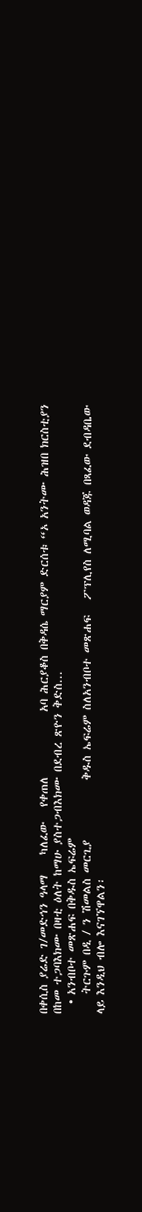በቀሲስ ያሬድ ገ/መድኅን ዓላማ    ካለፈው   የቀጠለ             አባ ሕርያቆስ በቅዳሴ ማርያም ድርሰቱ “ኦ አንትሙ ሕዝበ ክርስቲያን በከመ ተጋባእክሙ በዛቲ ዕለት ከማሁ ያስተጋብእክሙ በደብረ ጽዮን ቅድስ...
  • አንብቦተ መጽሐፍ በቅዱስ ኤፍሬም
    ትርጉም በዲ / ን ሽመልስ መርጊያ            ቅዱስ ኤፍሬም ስለአንብቦተ መጽሐፍ   ፖፕሊየስ ለሚባል ወዳጁ በጻፈው ደብዳቤው ላይ እንዲህ ብሎ እናገኘዋልን፡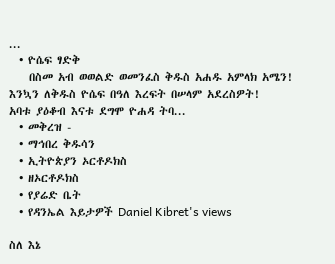...
  • ዮሴፍ ፃድቅ
    በስመ አብ ወወልድ ወመንፈስ ቅዱስ አሐዱ አምላክ አሜን! እንኳን ለቅዱስ ዮሴፍ በዓለ እረፍት በሠላም አደረስዎት!            አባቱ ያዕቆብ እናቱ ደግሞ ዮሐዳ ትባ...
  • መቅረዝ -
  • ማኅበረ ቅዱሳን
  • ኢትዮጵያን ኦርቶዶክስ
  • ዘኦርቶዶክስ
  • የያሬድ ቤት
  • የዳንኤል እይታዎች Daniel Kibret's views

ስለ እኔ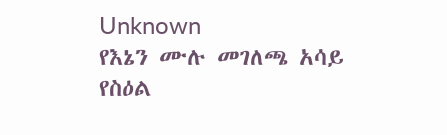Unknown
የእኔን ሙሉ መገለጫ አሳይ
የስዕል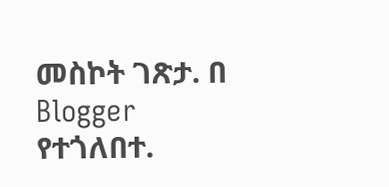መስኮት ገጽታ. በ Blogger የተጎለበተ.